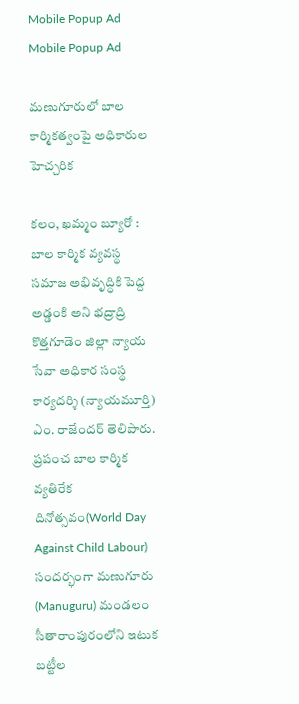Mobile Popup Ad
Mobile Popup Ad

మణుగూరులో బాల కార్మికత్వంపై అధికారుల హెచ్చరిక

కలం, ఖమ్మం బ్యూరో : బాల కార్మిక వ్యవస్థ సమాజ అభివృద్ధికి పెద్ద అడ్డంకి అని భద్రాద్రి కొత్తగూడెం జిల్లా న్యాయ సేవా అధికార సంస్థ కార్యదర్శి (న్యాయమూర్తి) ఎం. రాజేందర్ తెలిపారు. ప్రపంచ బాల కార్మిక వ్యతిరేక దినోత్సవం(World Day Against Child Labour) సందర్భంగా మణుగూరు (Manuguru) మండలం సీతారాంపురంలోని ఇటుక బట్టీల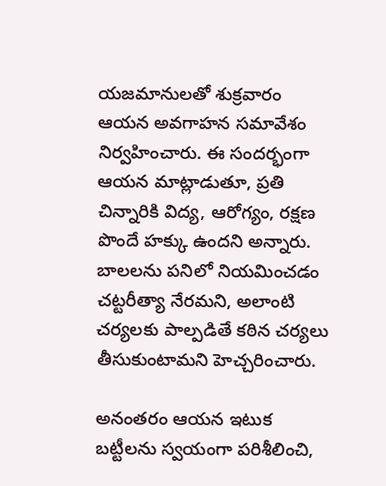యజమానులతో శుక్రవారం ఆయన అవగాహన సమావేశం నిర్వహించారు. ఈ సందర్భంగా ఆయన మాట్లాడుతూ, ప్రతి చిన్నారికి విద్య, ఆరోగ్యం, రక్షణ పొందే హక్కు ఉందని అన్నారు. బాలలను పనిలో నియమించడం చట్టరీత్యా నేరమని, అలాంటి చర్యలకు పాల్పడితే కఠిన చర్యలు తీసుకుంటామని హెచ్చరించారు.

అనంతరం ఆయన ఇటుక బట్టీలను స్వయంగా పరిశీలించి,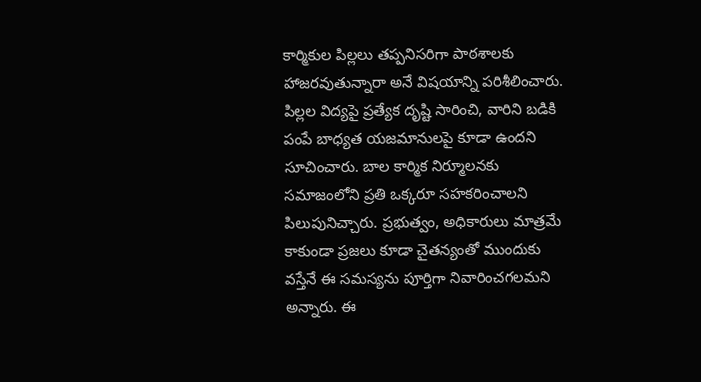కార్మికుల పిల్లలు తప్పనిసరిగా పాఠశాలకు హాజరవుతున్నారా అనే విషయాన్ని పరిశీలించారు. పిల్లల విద్యపై ప్రత్యేక దృష్టి సారించి, వారిని బడికి పంపే బాధ్యత యజమానులపై కూడా ఉందని సూచించారు. బాల కార్మిక నిర్మూలనకు సమాజంలోని ప్రతి ఒక్కరూ సహకరించాలని పిలుపునిచ్చారు. ప్రభుత్వం, అధికారులు మాత్రమే కాకుండా ప్రజలు కూడా చైతన్యంతో ముందుకు వస్తేనే ఈ సమస్యను పూర్తిగా నివారించగలమని అన్నారు. ఈ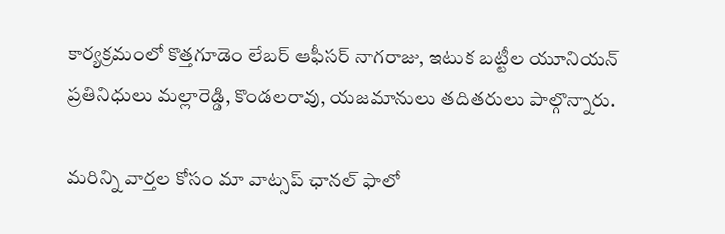కార్యక్రమంలో కొత్తగూడెం లేబర్ ఆఫీసర్ నాగరాజు, ఇటుక బట్టీల యూనియన్ ప్రతినిధులు మల్లారెడ్డి, కొండలరావు, యజమానులు తదితరులు పాల్గొన్నారు.

మ‌రిన్ని వార్త‌ల కోసం మా వాట్స‌ప్ ఛాన‌ల్ ఫాలో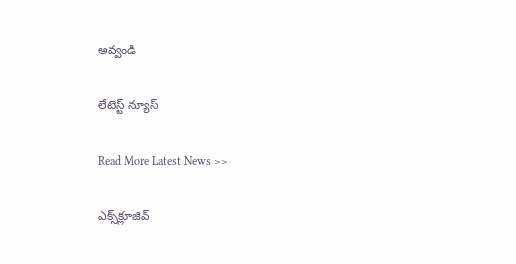అవ్వండి

లేటెస్ట్ న్యూస్‌

Read More Latest News >>

ఎక్స్‌క్లూజివ్‌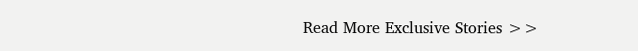Read More Exclusive Stories >>